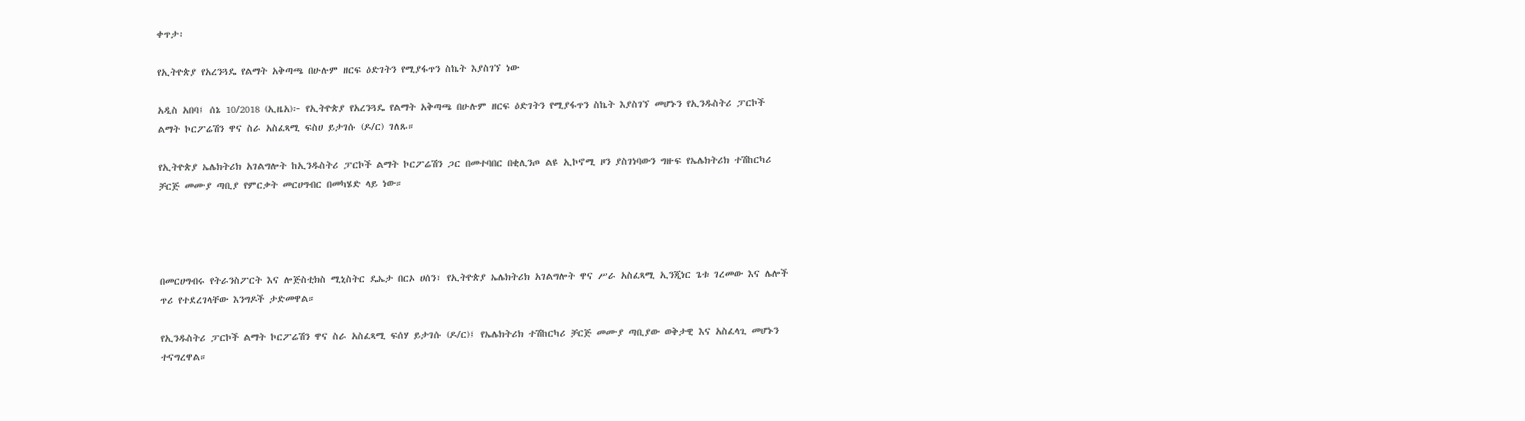ቀጥታ፡

የኢትዮጵያ የአረንጓዴ የልማት አቅጣጫ በሁሉም ዘርፍ ዕድገትን የሚያፋጥን ስኬት እያስገኘ ነው

አዲስ አበባ፤ ሰኔ 10/2018 (ኢዜአ)፦ የኢትዮጵያ የአረንጓዴ የልማት አቅጣጫ በሁሉም ዘርፍ ዕድገትን የሚያፋጥን ስኬት እያስገኘ መሆኑን የኢንዱስትሪ ፓርኮች ልማት ኮርፖሬሽን ዋና ስራ አስፈጻሚ ፍስሀ ይታገሱ (ዶ/ር) ገለጹ።

የኢትዮጵያ ኤሌክትሪክ አገልግሎት ከኢንዱስትሪ ፓርኮች ልማት ኮርፖሬሽን ጋር በመተባበር በቂሊንጦ ልዩ ኢኮኖሚ ዞን ያስገነባውን ግዙፍ የኤሌክትሪክ ተሽከርካሪ ቻርጅ መሙያ ጣቢያ የምርቃት መርሀግብር በመካሄድ ላይ ነው።




በመርሀግብሩ የትራንስፖርት እና ሎጅስቲክስ ሚኒስትር ዴኤታ በርኦ ሀሰን፣ የኢትዮጵያ ኤሌክትሪክ አገልግሎት ዋና ሥራ አስፈጻሚ ኢንጂነር ጌቱ ገረመው እና ሌሎች ጥሪ የተደረገላቸው እንግዶች ታድመዋል።

የኢንዱስትሪ ፓርኮች ልማት ኮርፖሬሽን ዋና ስራ አስፈጻሚ ፍሰሃ ይታገሱ (ዶ/ር)፤ የኤሌክትሪክ ተሽከርካሪ ቻርጅ መሙያ ጣቢያው ወቅታዊ እና አስፈላጊ መሆኑን ተናግረዋል።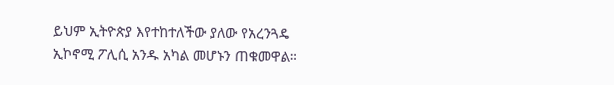ይህም ኢትዮጵያ እየተከተለችው ያለው የአረንጓዴ ኢኮኖሚ ፖሊሲ አንዱ አካል መሆኑን ጠቁመዋል።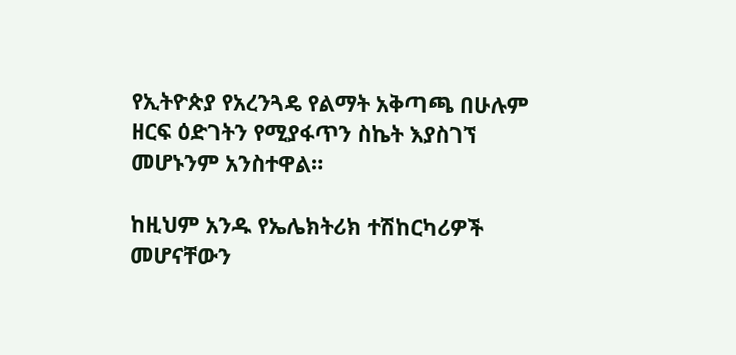የኢትዮጵያ የአረንጓዴ የልማት አቅጣጫ በሁሉም ዘርፍ ዕድገትን የሚያፋጥን ስኬት እያስገኘ መሆኑንም አንስተዋል።

ከዚህም አንዱ የኤሌክትሪክ ተሽከርካሪዎች መሆናቸውን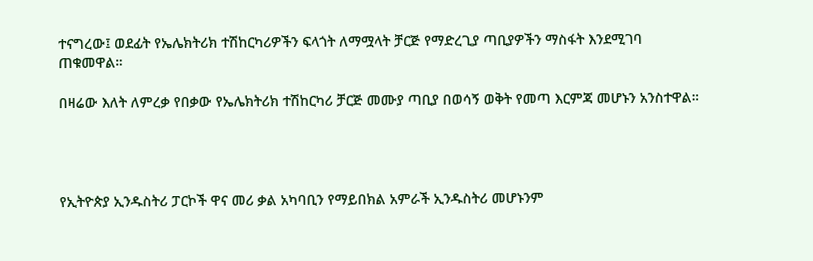ተናግረው፤ ወደፊት የኤሌክትሪክ ተሽከርካሪዎችን ፍላጎት ለማሟላት ቻርጅ የማድረጊያ ጣቢያዎችን ማስፋት እንደሚገባ ጠቁመዋል።

በዛሬው እለት ለምረቃ የበቃው የኤሌክትሪክ ተሽከርካሪ ቻርጅ መሙያ ጣቢያ በወሳኝ ወቅት የመጣ እርምጃ መሆኑን አንስተዋል።




የኢትዮጵያ ኢንዱስትሪ ፓርኮች ዋና መሪ ቃል አካባቢን የማይበክል አምራች ኢንዱስትሪ መሆኑንም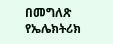በመግለጽ የኤሌክትሪክ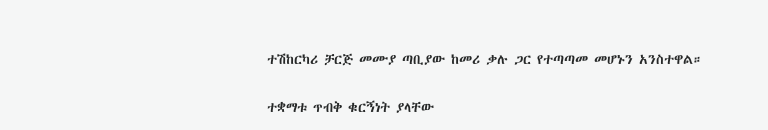ተሽከርካሪ ቻርጅ መሙያ ጣቢያው ከመሪ ቃሉ ጋር የተጣጣመ መሆኑን አንስተዋል።

ተቋማቱ ጥብቅ ቁርኝነት ያላቸው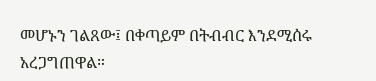መሆኑን ገልጸው፤ በቀጣይም በትብብር እንደሚሰሩ አረጋግጠዋል።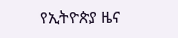የኢትዮጵያ ዜና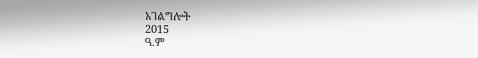አገልግሎት
2015
ዓ.ም